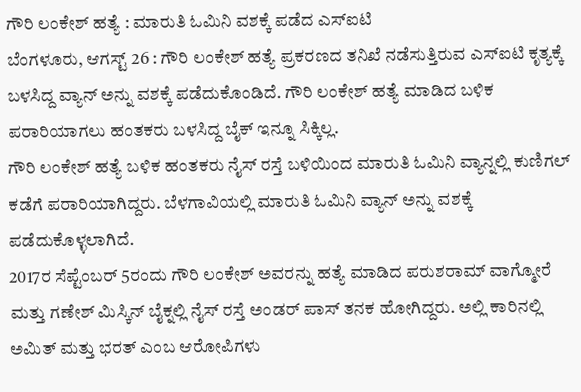ಗೌರಿ ಲಂಕೇಶ್ ಹತ್ಯೆ : ಮಾರುತಿ ಓಮಿನಿ ವಶಕ್ಕೆ ಪಡೆದ ಎಸ್ಐಟಿ
ಬೆಂಗಳೂರು, ಆಗಸ್ಟ್ 26 : ಗೌರಿ ಲಂಕೇಶ್ ಹತ್ಯೆ ಪ್ರಕರಣದ ತನಿಖೆ ನಡೆಸುತ್ತಿರುವ ಎಸ್ಐಟಿ ಕೃತ್ಯಕ್ಕೆ ಬಳಸಿದ್ದ ವ್ಯಾನ್ ಅನ್ನು ವಶಕ್ಕೆ ಪಡೆದುಕೊಂಡಿದೆ. ಗೌರಿ ಲಂಕೇಶ್ ಹತ್ಯೆ ಮಾಡಿದ ಬಳಿಕ ಪರಾರಿಯಾಗಲು ಹಂತಕರು ಬಳಸಿದ್ದ ಬೈಕ್ ಇನ್ನೂ ಸಿಕ್ಕಿಲ್ಲ.
ಗೌರಿ ಲಂಕೇಶ್ ಹತ್ಯೆ ಬಳಿಕ ಹಂತಕರು ನೈಸ್ ರಸ್ತೆ ಬಳಿಯಿಂದ ಮಾರುತಿ ಓಮಿನಿ ವ್ಯಾನ್ನಲ್ಲಿ ಕುಣಿಗಲ್ ಕಡೆಗೆ ಪರಾರಿಯಾಗಿದ್ದರು. ಬೆಳಗಾವಿಯಲ್ಲಿ ಮಾರುತಿ ಓಮಿನಿ ವ್ಯಾನ್ ಅನ್ನು ವಶಕ್ಕೆ ಪಡೆದುಕೊಳ್ಳಲಾಗಿದೆ.
2017ರ ಸೆಪ್ಟೆಂಬರ್ 5ರಂದು ಗೌರಿ ಲಂಕೇಶ್ ಅವರನ್ನು ಹತ್ಯೆ ಮಾಡಿದ ಪರುಶರಾಮ್ ವಾಗ್ಮೋರೆ ಮತ್ತು ಗಣೇಶ್ ಮಿಸ್ಕಿನ್ ಬೈಕ್ನಲ್ಲಿ ನೈಸ್ ರಸ್ತೆ ಅಂಡರ್ ಪಾಸ್ ತನಕ ಹೋಗಿದ್ದರು. ಅಲ್ಲಿ ಕಾರಿನಲ್ಲಿ ಅಮಿತ್ ಮತ್ತು ಭರತ್ ಎಂಬ ಆರೋಪಿಗಳು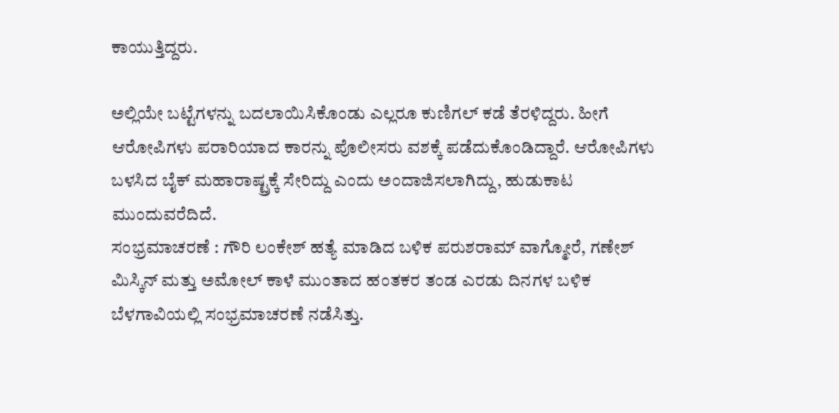ಕಾಯುತ್ತಿದ್ದರು.

ಅಲ್ಲಿಯೇ ಬಟ್ಟೆಗಳನ್ನು ಬದಲಾಯಿಸಿಕೊಂಡು ಎಲ್ಲರೂ ಕುಣಿಗಲ್ ಕಡೆ ತೆರಳಿದ್ದರು. ಹೀಗೆ ಆರೋಪಿಗಳು ಪರಾರಿಯಾದ ಕಾರನ್ನು ಪೊಲೀಸರು ವಶಕ್ಕೆ ಪಡೆದುಕೊಂಡಿದ್ದಾರೆ. ಆರೋಪಿಗಳು ಬಳಸಿದ ಬೈಕ್ ಮಹಾರಾಷ್ಟ್ರಕ್ಕೆ ಸೇರಿದ್ದು ಎಂದು ಅಂದಾಜಿಸಲಾಗಿದ್ದು, ಹುಡುಕಾಟ ಮುಂದುವರೆದಿದೆ.
ಸಂಭ್ರಮಾಚರಣೆ : ಗೌರಿ ಲಂಕೇಶ್ ಹತ್ಯೆ ಮಾಡಿದ ಬಳಿಕ ಪರುಶರಾಮ್ ವಾಗ್ಮೋರೆ, ಗಣೇಶ್ ಮಿಸ್ಕಿನ್ ಮತ್ತು ಅಮೋಲ್ ಕಾಳೆ ಮುಂತಾದ ಹಂತಕರ ತಂಡ ಎರಡು ದಿನಗಳ ಬಳಿಕ ಬೆಳಗಾವಿಯಲ್ಲಿ ಸಂಭ್ರಮಾಚರಣೆ ನಡೆಸಿತ್ತು.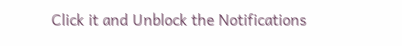Click it and Unblock the Notifications